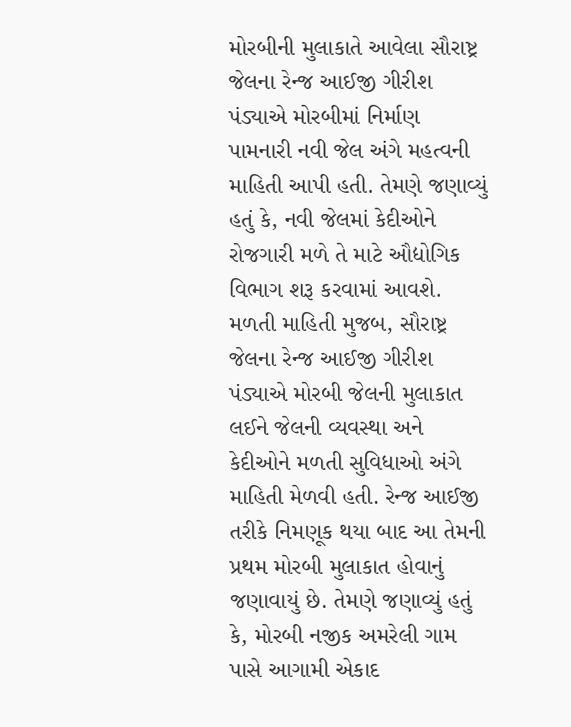મોરબીની મુલાકાતે આવેલા સૌરાષ્ટ્ર જેલના રેન્જ આઈજી ગીરીશ પંડ્યાએ મોરબીમાં નિર્માણ પામનારી નવી જેલ અંગે મહત્વની માહિતી આપી હતી. તેમણે જણાવ્યું હતું કે, નવી જેલમાં કેદીઓને રોજગારી મળે તે માટે ઔદ્યોગિક વિભાગ શરૂ કરવામાં આવશે.
મળતી માહિતી મુજબ, સૌરાષ્ટ્ર જેલના રેન્જ આઈજી ગીરીશ પંડ્યાએ મોરબી જેલની મુલાકાત લઈને જેલની વ્યવસ્થા અને કેદીઓને મળતી સુવિધાઓ અંગે માહિતી મેળવી હતી. રેન્જ આઈજી તરીકે નિમણૂક થયા બાદ આ તેમની પ્રથમ મોરબી મુલાકાત હોવાનું જણાવાયું છે. તેમણે જણાવ્યું હતું કે, મોરબી નજીક અમરેલી ગામ પાસે આગામી એકાદ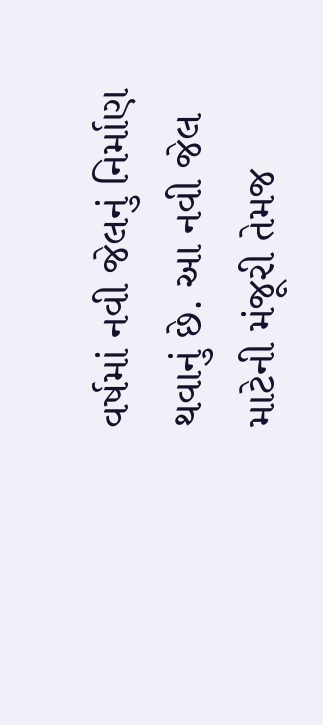વર્ષમાં નવી જેલનું નિર્માણ થવાનું છે. આ નવી જેલ માટેની મંજૂરી તેમજ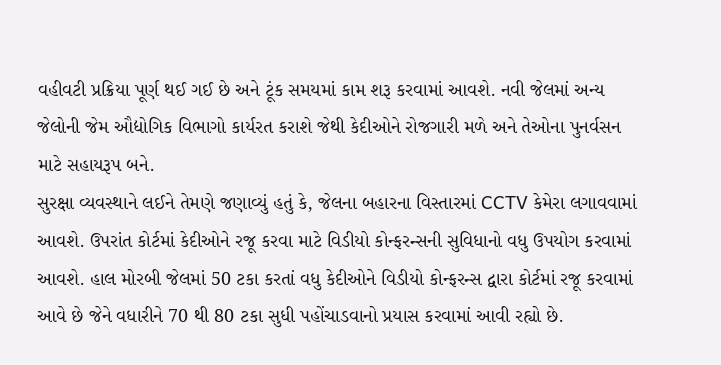વહીવટી પ્રક્રિયા પૂર્ણ થઈ ગઈ છે અને ટૂંક સમયમાં કામ શરૂ કરવામાં આવશે. નવી જેલમાં અન્ય જેલોની જેમ ઔદ્યોગિક વિભાગો કાર્યરત કરાશે જેથી કેદીઓને રોજગારી મળે અને તેઓના પુનર્વસન માટે સહાયરૂપ બને.
સુરક્ષા વ્યવસ્થાને લઈને તેમણે જણાવ્યું હતું કે, જેલના બહારના વિસ્તારમાં CCTV કેમેરા લગાવવામાં આવશે. ઉપરાંત કોર્ટમાં કેદીઓને રજૂ કરવા માટે વિડીયો કોન્ફરન્સની સુવિધાનો વધુ ઉપયોગ કરવામાં આવશે. હાલ મોરબી જેલમાં 50 ટકા કરતાં વધુ કેદીઓને વિડીયો કોન્ફરન્સ દ્વારા કોર્ટમાં રજૂ કરવામાં આવે છે જેને વધારીને 70 થી 80 ટકા સુધી પહોંચાડવાનો પ્રયાસ કરવામાં આવી રહ્યો છે.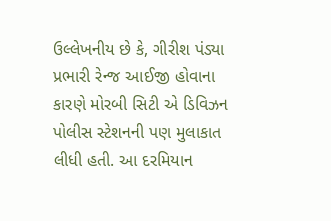ઉલ્લેખનીય છે કે, ગીરીશ પંડ્યા પ્રભારી રેન્જ આઈજી હોવાના કારણે મોરબી સિટી એ ડિવિઝન પોલીસ સ્ટેશનની પણ મુલાકાત લીધી હતી. આ દરમિયાન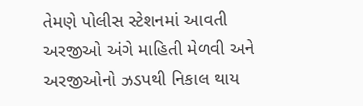તેમણે પોલીસ સ્ટેશનમાં આવતી અરજીઓ અંગે માહિતી મેળવી અને અરજીઓનો ઝડપથી નિકાલ થાય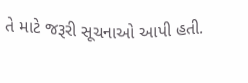તે માટે જરૂરી સૂચનાઓ આપી હતી.